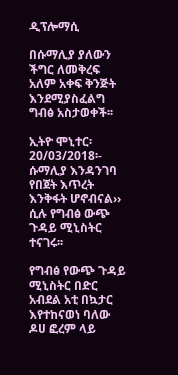ዲፕሎማሲ

በሱማሊያ ያለውን ችግር ለመቅረፍ አለም አቀፍ ቅንጅት እንደሚያስፈልግ ግብፅ አስታወቀች፡፡

ኢትዮ ሞኒተር፡ 20/03/2018፡- ሱማሊያ እንዳንገባ የበጀት እጥረት እንቅፋት ሆኖብናል›› ሲሉ የግብፅ ውጭ ጉዳይ ሚኒስትር ተናገሩ፡፡

የግብፅ የውጭ ጉዳይ ሚኒስትር በድር አብደል አቲ በኳታር እየተከናወነ ባለው ዶሀ ፎረም ላይ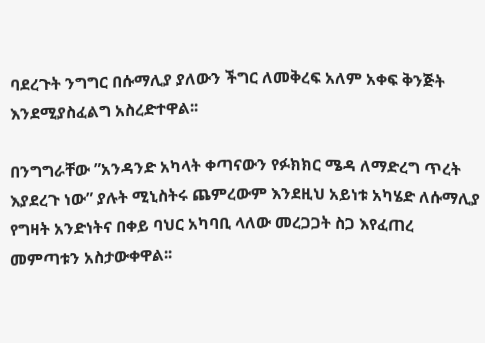ባደረጉት ንግግር በሱማሊያ ያለውን ችግር ለመቅረፍ አለም አቀፍ ቅንጅት እንደሚያስፈልግ አስረድተዋል፡፡

በንግግራቸው ”አንዳንድ አካላት ቀጣናውን የፉክክር ሜዳ ለማድረግ ጥረት እያደረጉ ነው” ያሉት ሚኒስትሩ ጨምረውም እንደዚህ አይነቱ አካሄድ ለሱማሊያ የግዛት አንድነትና በቀይ ባህር አካባቢ ላለው መረጋጋት ስጋ እየፈጠረ መምጣቱን አስታውቀዋል፡፡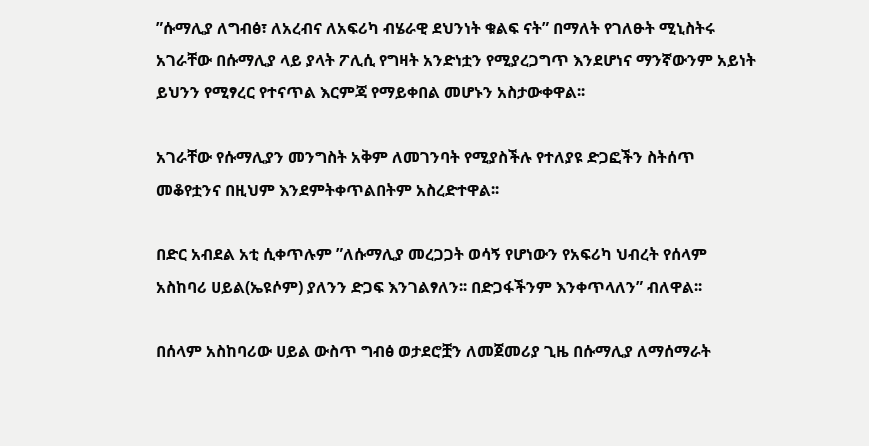”ሱማሊያ ለግብፅ፣ ለአረብና ለአፍሪካ ብሄራዊ ደህንነት ቁልፍ ናት” በማለት የገለፁት ሚኒስትሩ አገራቸው በሱማሊያ ላይ ያላት ፖሊሲ የግዛት አንድነቷን የሚያረጋግጥ እንደሆነና ማንኛውንም አይነት ይህንን የሚፃረር የተናጥል እርምጃ የማይቀበል መሆኑን አስታውቀዋል፡፡

አገራቸው የሱማሊያን መንግስት አቅም ለመገንባት የሚያስችሉ የተለያዩ ድጋፎችን ስትሰጥ መቆየቷንና በዚህም እንደምትቀጥልበትም አስረድተዋል፡፡

በድር አብደል አቲ ሲቀጥሉም ”ለሱማሊያ መረጋጋት ወሳኝ የሆነውን የአፍሪካ ህብረት የሰላም አስከባሪ ሀይል(ኤዩሶም) ያለንን ድጋፍ እንገልፃለን፡፡ በድጋፋችንም እንቀጥላለን” ብለዋል፡፡

በሰላም አስከባሪው ሀይል ውስጥ ግብፅ ወታደሮቿን ለመጀመሪያ ጊዜ በሱማሊያ ለማሰማራት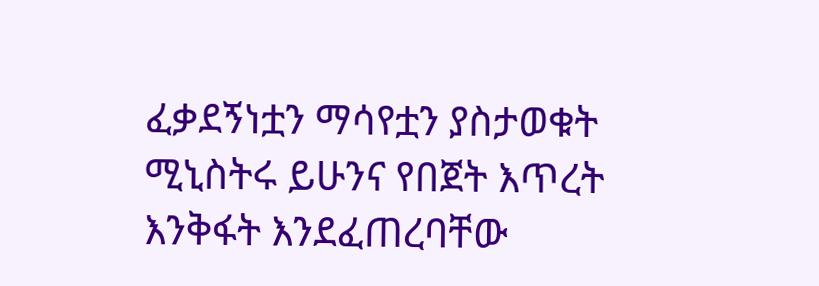ፈቃደኝነቷን ማሳየቷን ያስታወቁት ሚኒስትሩ ይሁንና የበጀት እጥረት እንቅፋት እንደፈጠረባቸው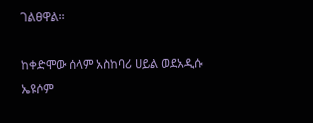ገልፀዋል፡፡

ከቀድሞው ሰላም አስከባሪ ሀይል ወደአዲሱ ኤዩሶም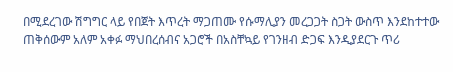በሚደረገው ሽግግር ላይ የበጀት እጥረት ማጋጠሙ የሱማሊያን መረጋጋት ስጋት ውስጥ እንደከተተው ጠቅሰውም አለም አቀፉ ማህበረሰብና አጋሮች በአስቸኳይ የገንዘብ ድጋፍ እንዲያደርጉ ጥሪ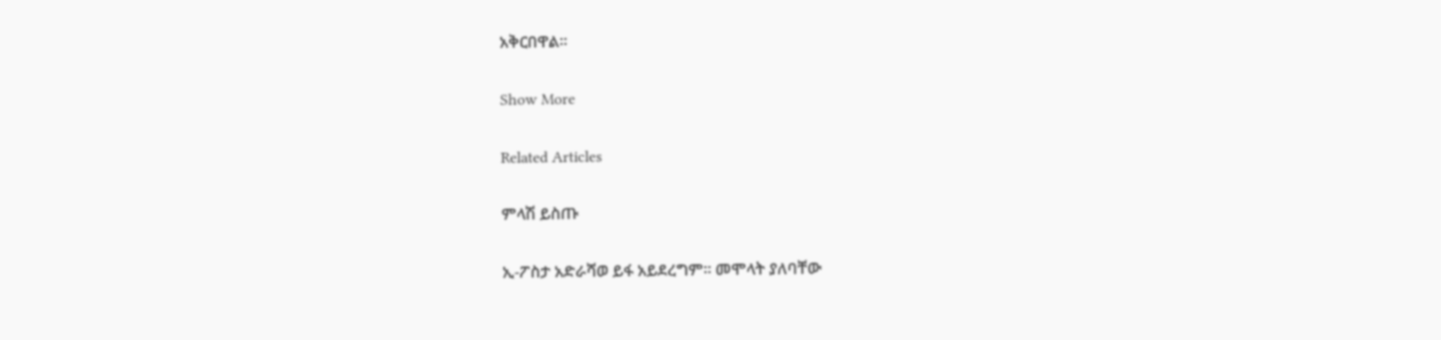አቅርበዋል፡፡

Show More

Related Articles

ምላሽ ይስጡ

ኢ-ፖስታ አድራሻወ ይፋ አይደረግም። መሞላት ያለባቸው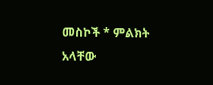መስኮች * ምልክት አላቸው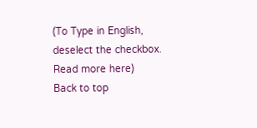(To Type in English, deselect the checkbox. Read more here)
Back to top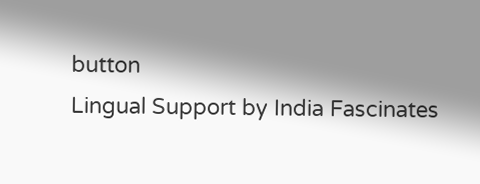button
Lingual Support by India Fascinates